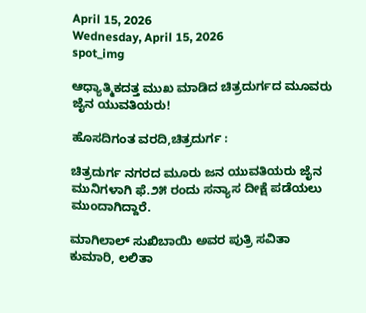April 15, 2026
Wednesday, April 15, 2026
spot_img

ಆಧ್ಯಾತ್ಮಿಕದತ್ತ ಮುಖ ಮಾಡಿದ ಚಿತ್ರದುರ್ಗದ ಮೂವರು ಜೈನ ಯುವತಿಯರು!

ಹೊಸದಿಗಂತ ವರದಿ,ಚಿತ್ರದುರ್ಗ :

ಚಿತ್ರದುರ್ಗ ನಗರದ ಮೂರು ಜನ ಯುವತಿಯರು ಜೈನ ಮುನಿಗಳಾಗಿ ಫೆ.೨೫ ರಂದು ಸನ್ಯಾಸ ದೀಕ್ಷೆ ಪಡೆಯಲು ಮುಂದಾಗಿದ್ದಾರೆ.

ಮಾಗಿಲಾಲ್ ಸುಖಿಬಾಯಿ ಅವರ ಪುತ್ರಿ ಸವಿತಾ ಕುಮಾರಿ, ಲಲಿತಾ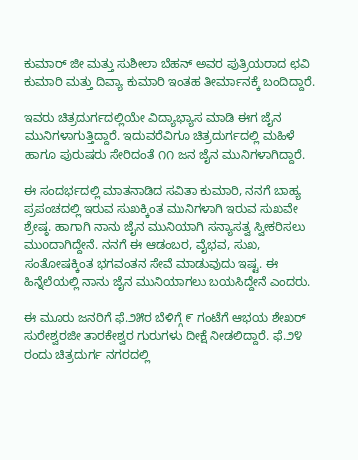ಕುಮಾರ್ ಜೀ ಮತ್ತು ಸುಶೀಲಾ ಬೆಹನ್ ಅವರ ಪುತ್ರಿಯರಾದ ಛವಿ ಕುಮಾರಿ ಮತ್ತು ದಿವ್ಯಾ ಕುಮಾರಿ ಇಂತಹ ತೀರ್ಮಾನಕ್ಕೆ ಬಂದಿದ್ದಾರೆ.

ಇವರು ಚಿತ್ರದುರ್ಗದಲ್ಲಿಯೇ ವಿದ್ಯಾಭ್ಯಾಸ ಮಾಡಿ ಈಗ ಜೈನ ಮುನಿಗಳಾಗುತ್ತಿದ್ದಾರೆ. ಇದುವರೆವಿಗೂ ಚಿತ್ರದುರ್ಗದಲ್ಲಿ ಮಹಿಳೆ ಹಾಗೂ ಪುರುಷರು ಸೇರಿದಂತೆ ೧೧ ಜನ ಜೈನ ಮುನಿಗಳಾಗಿದ್ದಾರೆ.

ಈ ಸಂದರ್ಭದಲ್ಲಿ ಮಾತನಾಡಿದ ಸವಿತಾ ಕುಮಾರಿ, ನನಗೆ ಬಾಹ್ಯ ಪ್ರಪಂಚದಲ್ಲಿ ಇರುವ ಸುಖಕ್ಕಿಂತ ಮುನಿಗಳಾಗಿ ಇರುವ ಸುಖವೇ ಶ್ರೇಷ್ಠ. ಹಾಗಾಗಿ ನಾನು ಜೈನ ಮುನಿಯಾಗಿ ಸನ್ಯಾಸತ್ವ ಸ್ವೀಕರಿಸಲು ಮುoದಾಗಿದ್ದೇನೆ. ನನಗೆ ಈ ಆಡಂಬರ, ವೈಭವ, ಸುಖ, ಸಂತೋಷಕ್ಕಿಂತ ಭಗವಂತನ ಸೇವೆ ಮಾಡುವುದು ಇಷ್ಟ. ಈ ಹಿನ್ನೆಲೆಯಲ್ಲಿ ನಾನು ಜೈನ ಮುನಿಯಾಗಲು ಬಯಸಿದ್ದೇನೆ ಎಂದರು.

ಈ ಮೂರು ಜನರಿಗೆ ಫೆ.೨೫ರ ಬೆಳಿಗ್ಗೆ ೯ ಗಂಟೆಗೆ ಆಭಯ ಶೇಖರ್ ಸುರೇಶ್ವರಜೀ ತಾರಕೇಶ್ವರ ಗುರುಗಳು ದೀಕ್ಷೆ ನೀಡಲಿದ್ದಾರೆ. ಫೆ.೨೪ ರಂದು ಚಿತ್ರದುರ್ಗ ನಗರದಲ್ಲಿ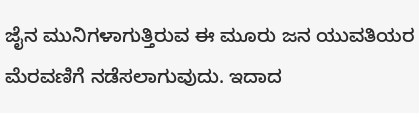ಜೈನ ಮುನಿಗಳಾಗುತ್ತಿರುವ ಈ ಮೂರು ಜನ ಯುವತಿಯರ ಮೆರವಣಿಗೆ ನಡೆಸಲಾಗುವುದು. ಇದಾದ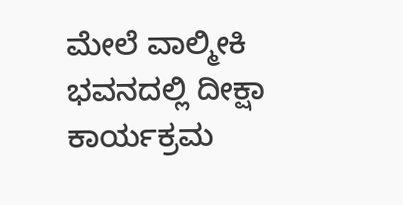ಮೇಲೆ ವಾಲ್ಮೀಕಿ ಭವನದಲ್ಲಿ ದೀಕ್ಷಾ ಕಾರ್ಯಕ್ರಮ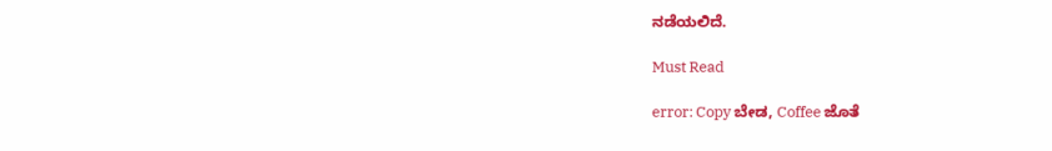ನಡೆಯಲಿದೆ.

Must Read

error: Copy ಬೇಡ, Coffee ಜೊತೆ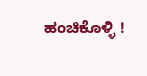ಹಂಚಿಕೊಳ್ಳಿ !